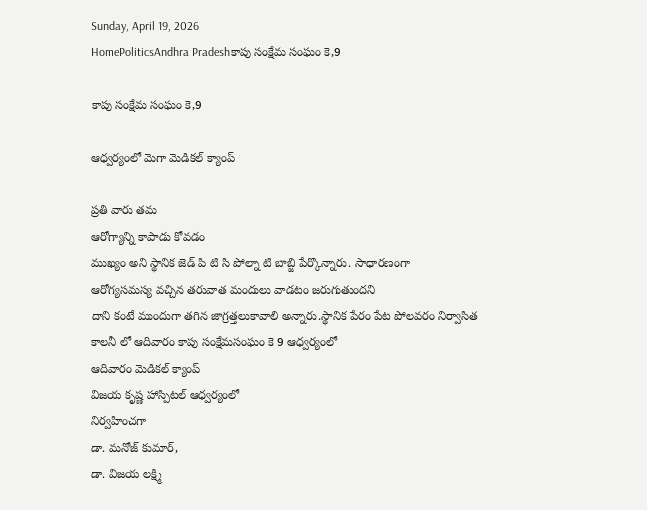Sunday, April 19, 2026
HomePoliticsAndhra Pradeshకాపు సంక్షేమ సంఘం కె,9

కాపు సంక్షేమ సంఘం కె,9

ఆధ్వర్యంలో మెగా మెడికల్ క్యాంప్

ప్రతి వారు తమ
ఆరోగ్యాన్ని కాపాడు కోవడం
ముఖ్యం అని స్థానిక జెడ్ పి టి సి పోల్నా టి బాబ్జి పేర్కొన్నారు. సాధారణంగా
ఆరోగ్యసమస్య వచ్చిన తరువాత మందులు వాడటం జరుగుతుందని
దాని కంటే ముందుగా తగిన జాగ్రత్తలుకావాలి అన్నారు.స్థానిక పేరం పేట పోలవరం నిర్వాసిత కాలనీ లో ఆదివారం కాపు సంక్షేమసంఘం కె 9 ఆధ్వర్యంలో
ఆదివారం మెడికల్ క్యాంప్
విజయ కృష్ణ హాస్పిటల్ ఆధ్వర్యంలో
నిర్వహించగా
డా. మనోజ్ కుమార్,
డా. విజయ లక్ష్మి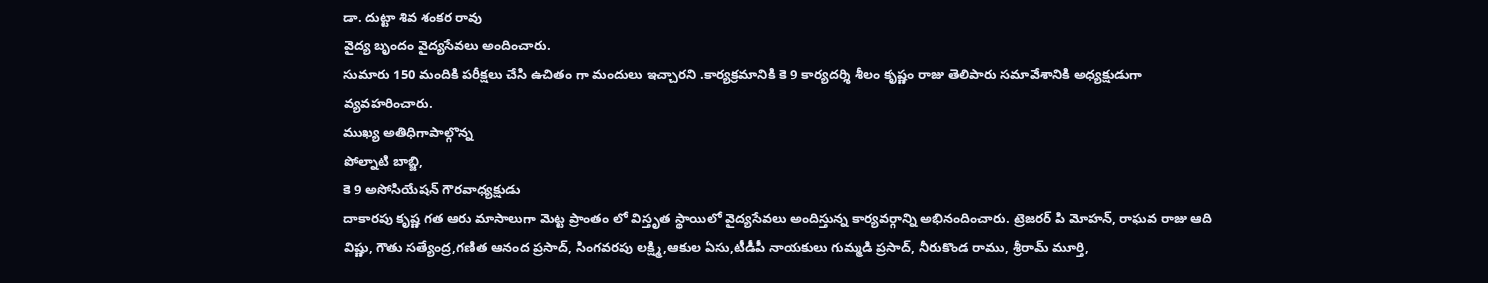డా. దుట్టా శివ శంకర రావు
వైద్య బృందం వైద్యసేవలు అందించారు.
సుమారు 150 మందికి పరీక్షలు చేసి ఉచితం గా మందులు ఇచ్చారని .కార్యక్రమానికి కె 9 కార్యదర్శి శీలం కృష్ణం రాజు తెలిపారు సమావేశానికి అధ్యక్షుడుగా వ్యవహరించారు.
ముఖ్య అతిధిగాపాల్గొన్న
పోల్నాటి బాబ్జి,
కె 9 అసోసియేషన్ గౌరవాధ్యక్షుడు
దాకారపు కృష్ణ గత ఆరు మాసాలుగా మెట్ట ప్రాంతం లో విస్తృత స్థాయిలో వైద్యసేవలు అందిస్తున్న కార్యవర్గాన్ని అభినందించారు. ట్రెజరర్ పి మోహన్, రాఘవ రాజు ఆది విష్ణు, గౌతు సత్యేంద్ర,గణిత ఆనంద ప్రసాద్, సింగవరపు లక్ష్మి,ఆకుల ఏసు,టీడీపీ నాయకులు గుమ్మడి ప్రసాద్, నీరుకొండ రాము, శ్రీరామ్ మూర్తి,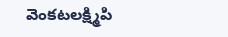వెంకటలక్ష్మిపి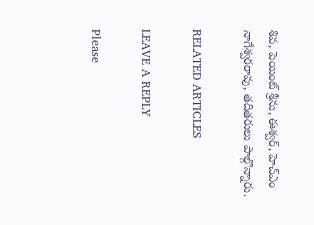శివ, పెయింట్ శ్రీను, ఈశ్వర్, హెచ్ఎం నాగేశ్వరరావు, తదితరులు పాల్గొన్నారు.

RELATED ARTICLES

LEAVE A REPLY

Please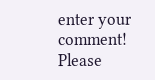enter your comment!
Please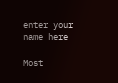enter your name here

Most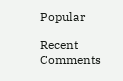Popular

Recent Comments